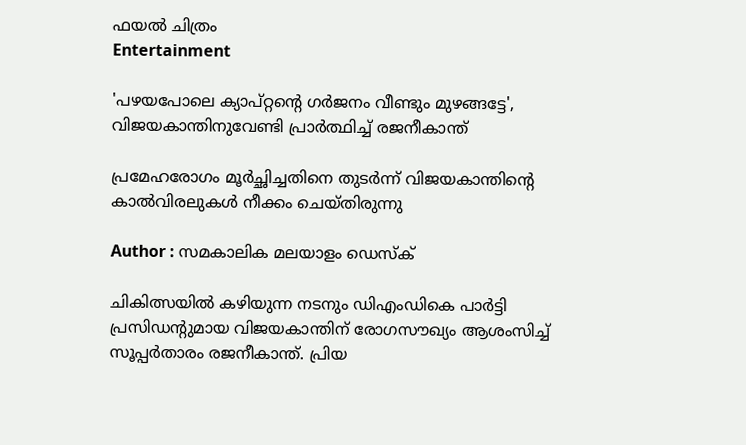ഫയല്‍ ചിത്രം
Entertainment

'പഴയപോലെ ക്യാപ്റ്റന്റെ ഗര്‍ജനം വീണ്ടും മുഴങ്ങട്ടേ', വിജയകാന്തിനുവേണ്ടി പ്രാർത്ഥിച്ച് രജനീകാന്ത്

പ്രമേഹരോഗം മൂർച്ഛിച്ചതിനെ തുടർന്ന് വിജയകാന്തിന്റെ കാൽവിരലുകൾ നീക്കം ചെയ്തിരുന്നു

Author : സമകാലിക മലയാളം ഡെസ്ക്

ചികിത്സയിൽ കഴിയുന്ന നടനും ഡിഎംഡികെ പാര്‍ട്ടി പ്രസിഡന്‍റുമായ വിജയകാന്തിന് രോഗസൗഖ്യം ആശംസിച്ച് സൂപ്പർതാരം രജനീകാന്ത്. പ്രിയ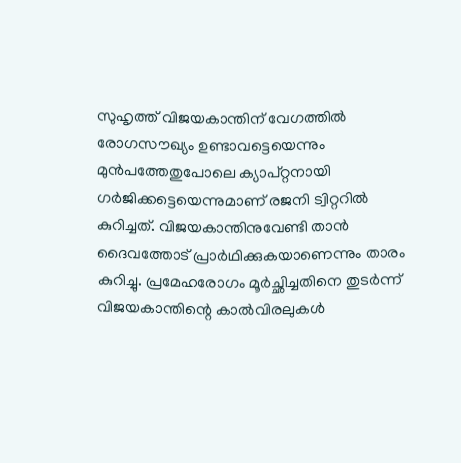സുഹൃത്ത് വിജയകാന്തിന് വേഗത്തില്‍ രോഗസൗഖ്യം ഉണ്ടാവട്ടെയെന്നും മുന്‍പത്തേതുപോലെ ക്യാപ്റ്റനായി ഗര്‍ജിക്കട്ടെയെന്നുമാണ് രജനി ട്വിറ്ററിൽ കുറിച്ചത്. വിജയകാന്തിനുവേണ്ടി താന്‍ ദൈവത്തോട് പ്രാര്‍ഥിക്കുകയാണെന്നും താരം കുറിച്ചു. പ്രമേഹരോഗം മൂർച്ഛിച്ചതിനെ തുടർന്ന് വിജയകാന്തിന്റെ കാൽവിരലുകൾ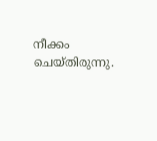നീക്കം ചെയ്തിരുന്നു.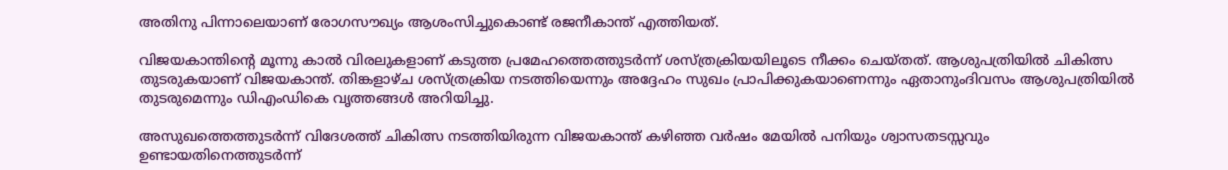അതിനു പിന്നാലെയാണ് രോഗസൗഖ്യം ആശംസിച്ചുകൊണ്ട് രജനീകാന്ത് എത്തിയത്.

വിജയകാന്തിന്റെ മൂന്നു കാൽ വിരലുകളാണ് കടുത്ത പ്രമേഹത്തെത്തുടർന്ന് ശസ്ത്രക്രിയയിലൂടെ നീക്കം ചെയ്തത്. ആശുപത്രിയിൽ ചികിത്സ തുടരുകയാണ് വിജയകാന്ത്. തിങ്കളാഴ്ച ശസ്ത്രക്രിയ നടത്തിയെന്നും അദ്ദേഹം സുഖം പ്രാപിക്കുകയാണെന്നും ഏതാനുംദിവസം ആശുപത്രിയിൽ തുടരുമെന്നും ഡിഎംഡികെ വൃത്തങ്ങൾ അറിയിച്ചു.

അസുഖത്തെത്തുടർന്ന് വിദേശത്ത് ചികിത്സ നടത്തിയിരുന്ന വിജയകാന്ത് കഴിഞ്ഞ വർഷം മേയിൽ പനിയും ശ്വാസതടസ്സവും ഉണ്ടായതിനെത്തുടർന്ന്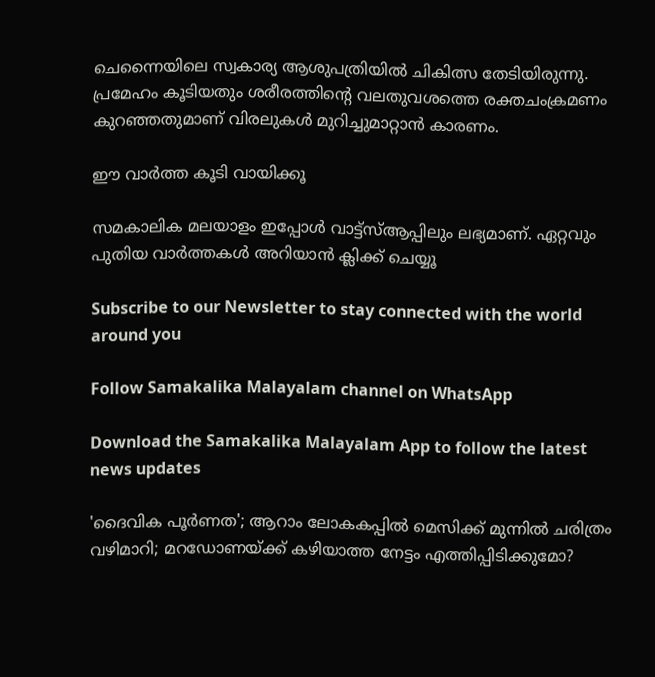ചെന്നൈയിലെ സ്വകാര്യ ആശുപത്രിയിൽ ചികിത്സ തേടിയിരുന്നു. പ്രമേഹം കൂടിയതും ശരീരത്തിന്റെ വലതുവശത്തെ രക്തചംക്രമണം കുറഞ്ഞതുമാണ് വിരലുകൾ മുറിച്ചുമാറ്റാൻ കാരണം.

ഈ വാര്‍ത്ത കൂടി വായിക്കൂ

സമകാലിക മലയാളം ഇപ്പോള്‍ വാട്ട്‌സ്ആപ്പിലും ലഭ്യമാണ്. ഏറ്റവും പുതിയ വാര്‍ത്തകള്‍ അറിയാന്‍ ക്ലിക്ക് ചെയ്യൂ

Subscribe to our Newsletter to stay connected with the world around you

Follow Samakalika Malayalam channel on WhatsApp

Download the Samakalika Malayalam App to follow the latest news updates

'ദൈവിക പൂര്‍ണത'; ആറാം ലോകകപ്പില്‍ മെസിക്ക് മുന്നില്‍ ചരിത്രം വഴിമാറി; മറഡോണയ്ക്ക് കഴിയാത്ത നേട്ടം എത്തിപ്പിടിക്കുമോ?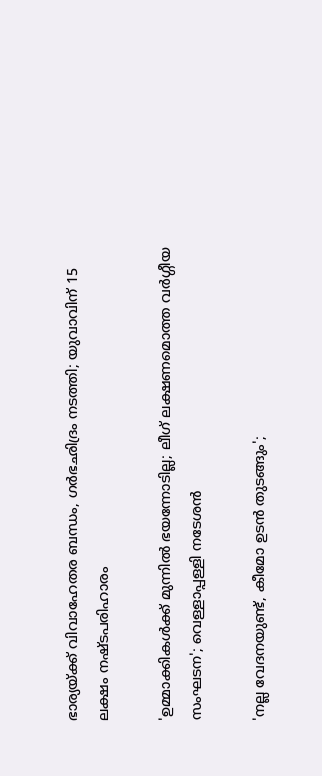ഭാര്യയ്ക്ക് വിവാഹേതര ബന്ധം, ഗര്‍ഭഛിദ്രം നടത്തി; യുവാവിന് 15 ലക്ഷം നഷ്ടപരിഹാരം

'ഉമ്മാക്കികൾക്ക് മുന്നിൽ ഭയന്നോടില്ല; ലീഗ് ലക്ഷണമൊത്ത വർഗ്ഗീയ സംഘടന'; വെള്ളാപ്പള്ളി നടേശൻ

'നല്ല വേദനയുണ്ട്, കീമോ ഉടൻ തുടങ്ങും';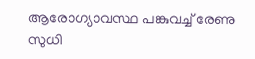ആരോഗ്യാവസ്ഥ പങ്കുവച്ച് രേണു സുധി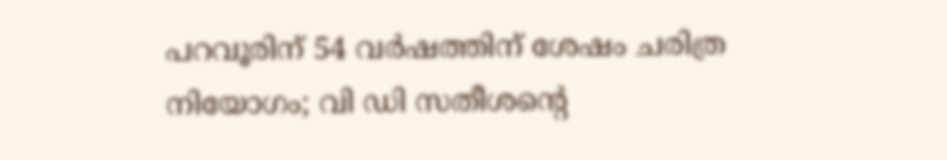പറവൂരിന് 54 വർഷത്തിന് ശേഷം ചരിത്ര നിയോഗം; വി ഡി സതീശന്റെ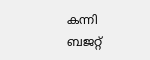കന്നി ബജറ്റ്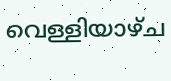വെള്ളിയാഴ്ച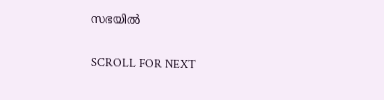സഭയിൽ

SCROLL FOR NEXT